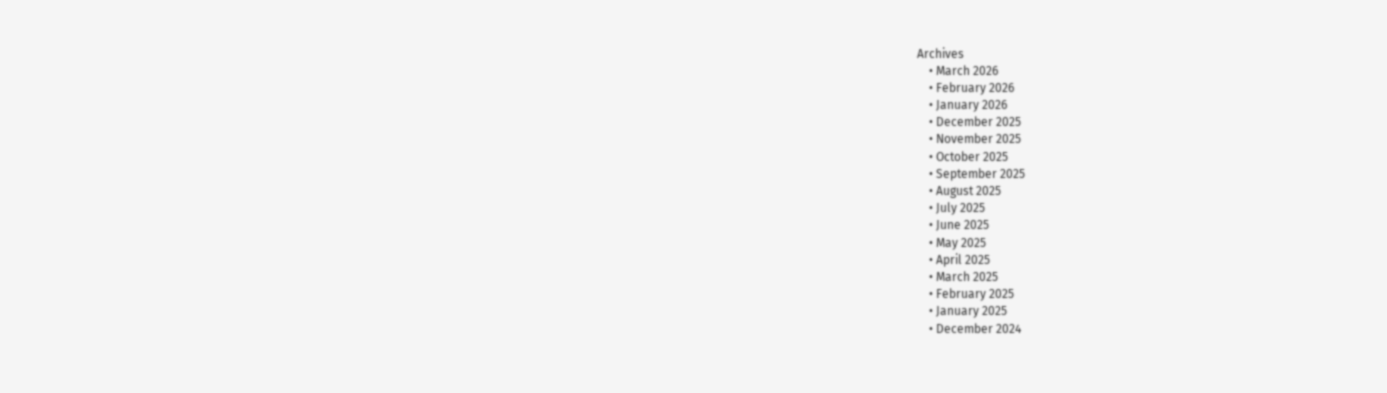Archives
    • March 2026
    • February 2026
    • January 2026
    • December 2025
    • November 2025
    • October 2025
    • September 2025
    • August 2025
    • July 2025
    • June 2025
    • May 2025
    • April 2025
    • March 2025
    • February 2025
    • January 2025
    • December 2024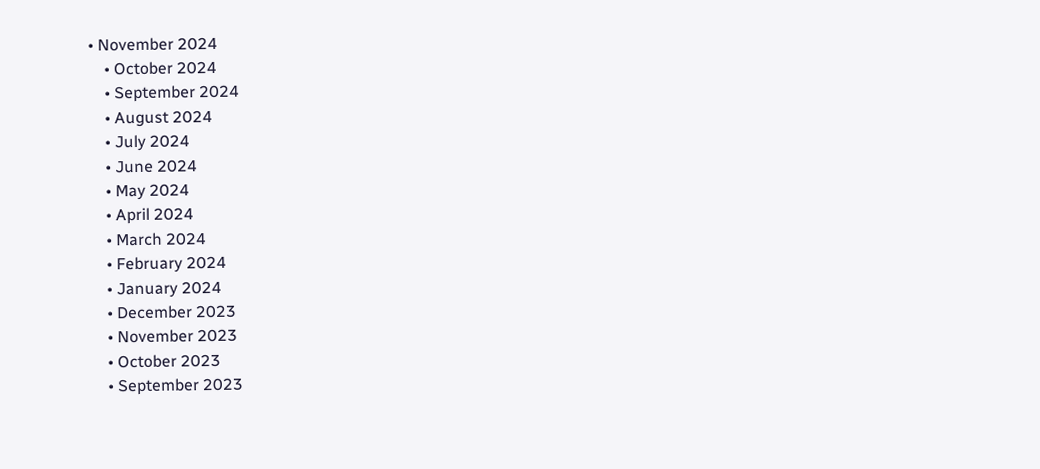• November 2024
    • October 2024
    • September 2024
    • August 2024
    • July 2024
    • June 2024
    • May 2024
    • April 2024
    • March 2024
    • February 2024
    • January 2024
    • December 2023
    • November 2023
    • October 2023
    • September 2023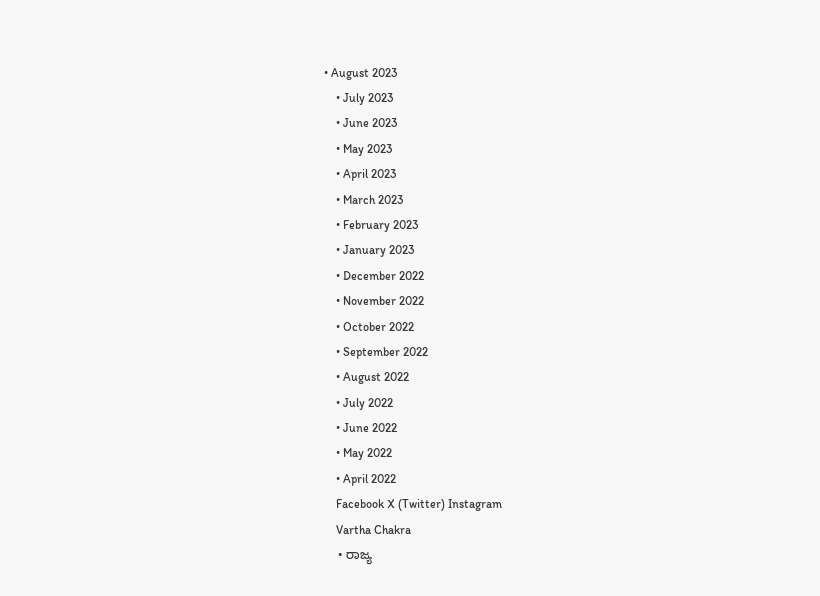• August 2023
    • July 2023
    • June 2023
    • May 2023
    • April 2023
    • March 2023
    • February 2023
    • January 2023
    • December 2022
    • November 2022
    • October 2022
    • September 2022
    • August 2022
    • July 2022
    • June 2022
    • May 2022
    • April 2022
    Facebook X (Twitter) Instagram
    Vartha Chakra
    • ರಾಜ್ಯ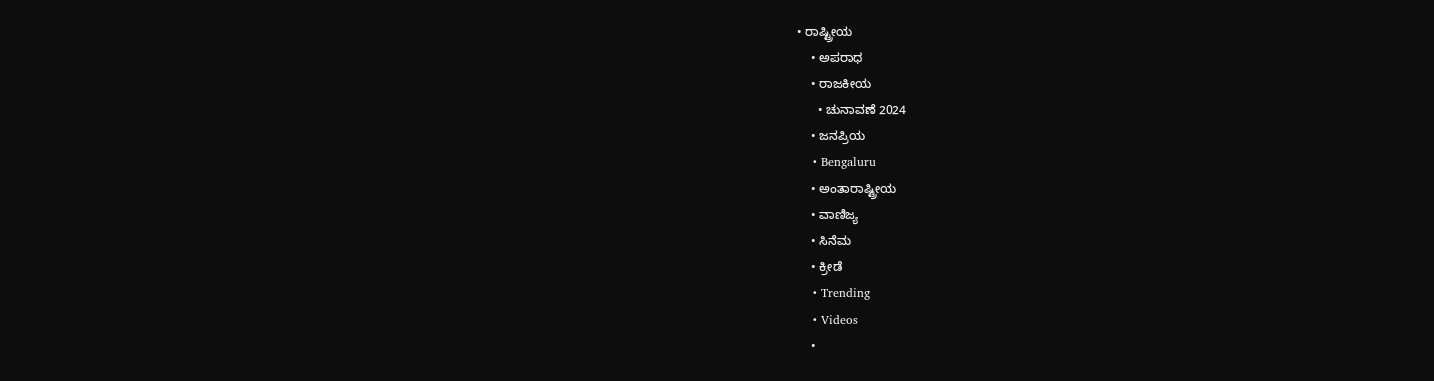• ರಾಷ್ಟ್ರೀಯ
    • ಅಪರಾಧ
    • ರಾಜಕೀಯ
      • ಚುನಾವಣೆ 2024
    • ಜನಪ್ರಿಯ
    • Bengaluru
    • ಅಂತಾರಾಷ್ಟ್ರೀಯ
    • ವಾಣಿಜ್ಯ
    • ಸಿನೆಮ
    • ಕ್ರೀಡೆ
    • Trending
    • Videos
    •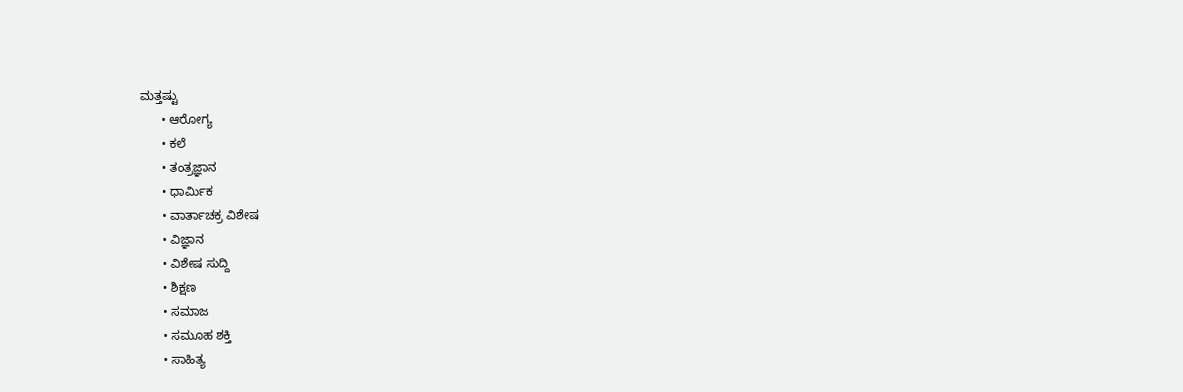ಮತ್ತಷ್ಟು
      • ಆರೋಗ್ಯ
      • ಕಲೆ
      • ತಂತ್ರಜ್ಞಾನ
      • ಧಾರ್ಮಿಕ
      • ವಾರ್ತಾಚಕ್ರ ವಿಶೇಷ
      • ವಿಜ್ಞಾನ
      • ವಿಶೇಷ ಸುದ್ದಿ
      • ಶಿಕ್ಷಣ
      • ಸಮಾಜ
      • ಸಮೂಹ ಶಕ್ತಿ
      • ಸಾಹಿತ್ಯ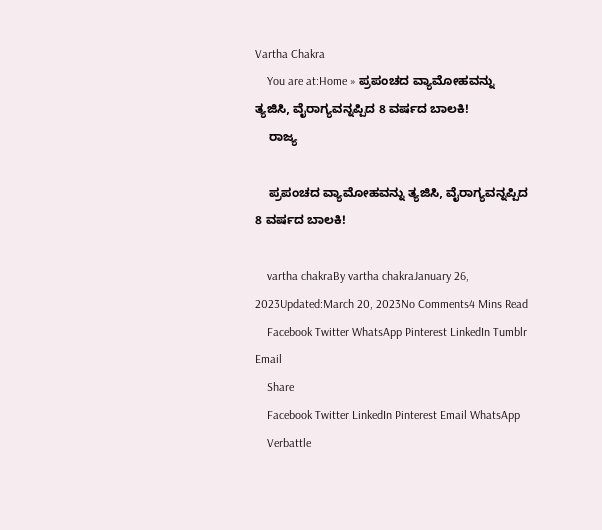Vartha Chakra
    You are at:Home » ಪ್ರಪಂಚದ ವ್ಯಾಮೋಹವನ್ನು ತ್ಯಜಿಸಿ, ವೈರಾಗ್ಯವನ್ನಪ್ಪಿದ 8 ವರ್ಷದ ಬಾಲಕಿ!
    ರಾಜ್ಯ

    ಪ್ರಪಂಚದ ವ್ಯಾಮೋಹವನ್ನು ತ್ಯಜಿಸಿ, ವೈರಾಗ್ಯವನ್ನಪ್ಪಿದ 8 ವರ್ಷದ ಬಾಲಕಿ!

    vartha chakraBy vartha chakraJanuary 26, 2023Updated:March 20, 2023No Comments4 Mins Read
    Facebook Twitter WhatsApp Pinterest LinkedIn Tumblr Email
    Share
    Facebook Twitter LinkedIn Pinterest Email WhatsApp
    Verbattle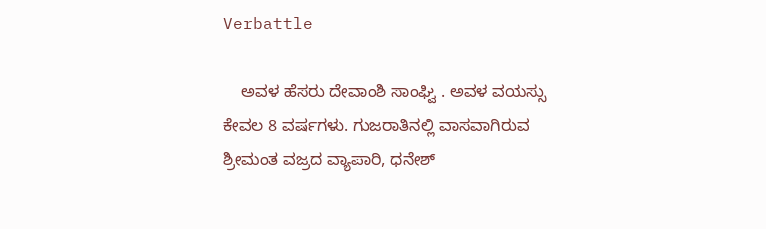Verbattle

    ಅವಳ ಹೆಸರು ದೇವಾಂಶಿ ಸಾಂಘ್ವಿ . ಅವಳ ವಯಸ್ಸು ಕೇವಲ 8 ವರ್ಷಗಳು. ಗುಜರಾತಿನಲ್ಲಿ ವಾಸವಾಗಿರುವ ಶ್ರೀಮಂತ ವಜ್ರದ ವ್ಯಾಪಾರಿ, ಧನೇಶ್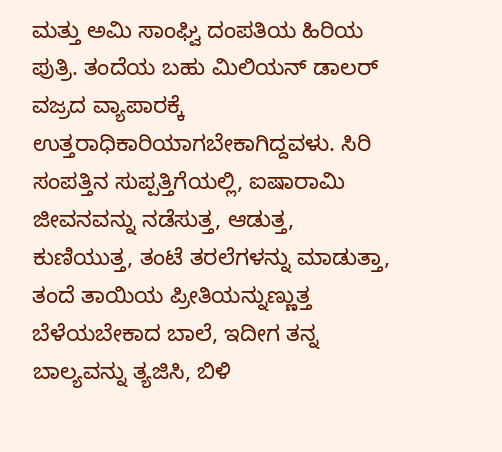ಮತ್ತು ಅಮಿ ಸಾಂಘ್ವಿ ದಂಪತಿಯ ಹಿರಿಯ ಪುತ್ರಿ. ತಂದೆಯ ಬಹು ಮಿಲಿಯನ್ ಡಾಲರ್ ವಜ್ರದ ವ್ಯಾಪಾರಕ್ಕೆ ಉತ್ತರಾಧಿಕಾರಿಯಾಗಬೇಕಾಗಿದ್ದವಳು. ಸಿರಿ ಸಂಪತ್ತಿನ ಸುಪ್ಪತ್ತಿಗೆಯಲ್ಲಿ, ಐಷಾರಾಮಿ ಜೀವನವನ್ನು ನಡೆಸುತ್ತ, ಆಡುತ್ತ, ಕುಣಿಯುತ್ತ, ತಂಟೆ ತರಲೆಗಳನ್ನು ಮಾಡುತ್ತಾ, ತಂದೆ ತಾಯಿಯ ಪ್ರೀತಿಯನ್ನುಣ್ಣುತ್ತ ಬೆಳೆಯಬೇಕಾದ ಬಾಲೆ, ಇದೀಗ ತನ್ನ ಬಾಲ್ಯವನ್ನು ತ್ಯಜಿಸಿ, ಬಿಳಿ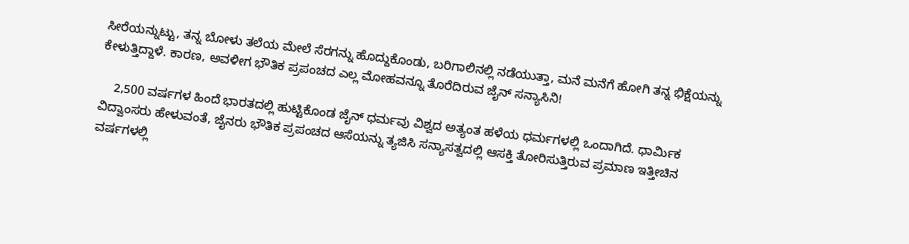ಸೀರೆಯನ್ನುಟ್ಟು, ತನ್ನ ಬೋಳು ತಲೆಯ ಮೇಲೆ ಸೆರಗನ್ನು ಹೊದ್ದುಕೊಂಡು, ಬರಿಗಾಲಿನಲ್ಲಿ ನಡೆಯುತ್ತಾ, ಮನೆ ಮನೆಗೆ ಹೋಗಿ ತನ್ನ ಭಿಕ್ಷೆಯನ್ನು ಕೇಳುತ್ತಿದ್ದಾಳೆ. ಕಾರಣ, ಅವಳೀಗ ಭೌತಿಕ ಪ್ರಪಂಚದ ಎಲ್ಲ ಮೋಹವನ್ನೂ ತೊರೆದಿರುವ ಜೈನ್ ಸನ್ಯಾಸಿನಿ!

    2,500 ವರ್ಷಗಳ ಹಿಂದೆ ಭಾರತದಲ್ಲಿ ಹುಟ್ಟಿಕೊಂಡ ಜೈನ್ ಧರ್ಮವು ವಿಶ್ವದ ಅತ್ಯಂತ ಹಳೆಯ ಧರ್ಮಗಳಲ್ಲಿ ಒಂದಾಗಿದೆ. ಧಾರ್ಮಿಕ ವಿದ್ವಾಂಸರು ಹೇಳುವಂತೆ, ಜೈನರು ಭೌತಿಕ ಪ್ರಪಂಚದ ಆಸೆಯನ್ನು ತ್ಯಜಿಸಿ ಸನ್ಯಾಸತ್ವದಲ್ಲಿ ಆಸಕ್ತಿ ತೋರಿಸುತ್ತಿರುವ ಪ್ರಮಾಣ ಇತ್ತೀಚಿನ ವರ್ಷಗಳಲ್ಲಿ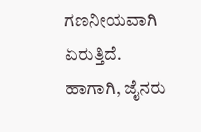ಗಣನೀಯವಾಗಿ ಏರುತ್ತಿದೆ. ಹಾಗಾಗಿ, ಜೈನರು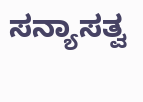ಸನ್ಯಾಸತ್ವ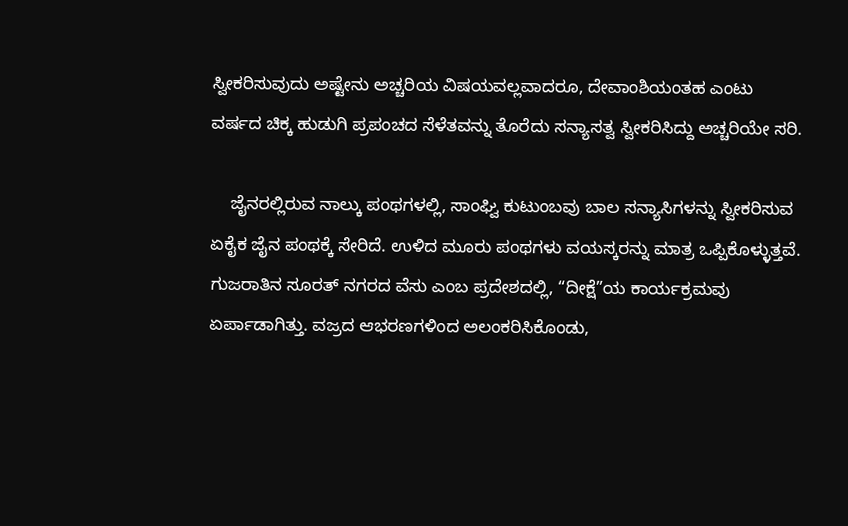ಸ್ವೀಕರಿಸುವುದು ಅಷ್ಟೇನು ಅಚ್ಚರಿಯ ವಿಷಯವಲ್ಲವಾದರೂ, ದೇವಾಂಶಿಯಂತಹ ಎಂಟು ವರ್ಷದ ಚಿಕ್ಕ ಹುಡುಗಿ ಪ್ರಪಂಚದ ಸೆಳೆತವನ್ನು ತೊರೆದು ಸನ್ಯಾಸತ್ವ ಸ್ವೀಕರಿಸಿದ್ದು ಅಚ್ಚರಿಯೇ ಸರಿ.

    ಜೈನರಲ್ಲಿರುವ ನಾಲ್ಕು ಪಂಥಗಳಲ್ಲಿ, ಸಾಂಘ್ವಿ ಕುಟುಂಬವು ಬಾಲ ಸನ್ಯಾಸಿಗಳನ್ನು ಸ್ವೀಕರಿಸುವ ಏಕೈಕ ಜೈನ ಪಂಥಕ್ಕೆ ಸೇರಿದೆ. ಉಳಿದ ಮೂರು ಪಂಥಗಳು ವಯಸ್ಕರನ್ನು ಮಾತ್ರ ಒಪ್ಪಿಕೊಳ್ಳುತ್ತವೆ. ಗುಜರಾತಿನ ಸೂರತ್ ನಗರದ ವೆಸು ಎಂಬ ಪ್ರದೇಶದಲ್ಲಿ, “ದೀಕ್ಷೆ”ಯ ಕಾರ್ಯಕ್ರಮವು ಏರ್ಪಾಡಾಗಿತ್ತು. ವಜ್ರದ ಆಭರಣಗಳಿಂದ ಅಲಂಕರಿಸಿಕೊಂಡು,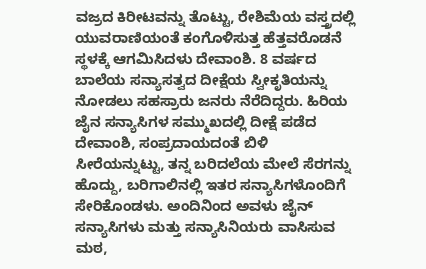ವಜ್ರದ ಕಿರೀಟವನ್ನು ತೊಟ್ಟು, ರೇಶಿಮೆಯ ವಸ್ತ್ರದಲ್ಲಿ ಯುವರಾಣಿಯಂತೆ ಕಂಗೊಳಿಸುತ್ತ ಹೆತ್ತವರೊಡನೆ ಸ್ಥಳಕ್ಕೆ ಆಗಮಿಸಿದಳು ದೇವಾಂಶಿ. 8 ವರ್ಷದ ಬಾಲೆಯ ಸನ್ಯಾಸತ್ವದ ದೀಕ್ಷೆಯ ಸ್ವೀಕೃತಿಯನ್ನು ನೋಡಲು ಸಹಸ್ರಾರು ಜನರು ನೆರೆದಿದ್ದರು. ಹಿರಿಯ ಜೈನ ಸನ್ಯಾಸಿಗಳ ಸಮ್ಮುಖದಲ್ಲಿ ದೀಕ್ಷೆ ಪಡೆದ ದೇವಾಂಶಿ, ಸಂಪ್ರದಾಯದಂತೆ ಬಿಳಿ ಸೀರೆಯನ್ನುಟ್ಟು, ತನ್ನ ಬರಿದಲೆಯ ಮೇಲೆ ಸೆರಗನ್ನು ಹೊದ್ದು, ಬರಿಗಾಲಿನಲ್ಲಿ ಇತರ ಸನ್ಯಾಸಿಗಳೊಂದಿಗೆ ಸೇರಿಕೊಂಡಳು. ಅಂದಿನಿಂದ ಅವಳು ಜೈನ್ ಸನ್ಯಾಸಿಗಳು ಮತ್ತು ಸನ್ಯಾಸಿನಿಯರು ವಾಸಿಸುವ ಮಠ,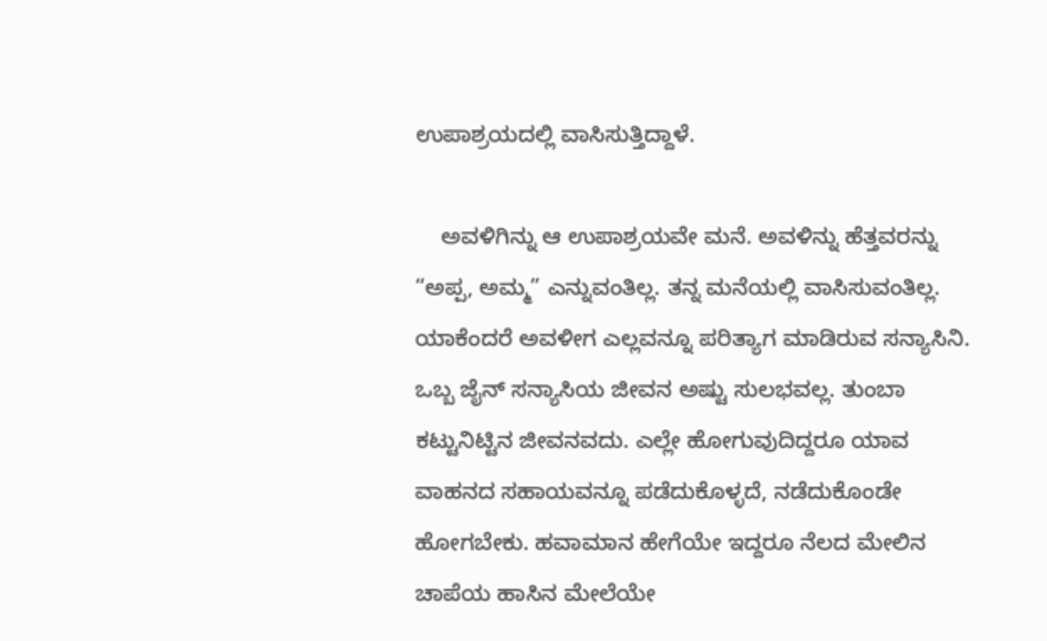ಉಪಾಶ್ರಯದಲ್ಲಿ ವಾಸಿಸುತ್ತಿದ್ದಾಳೆ.

    ಅವಳಿಗಿನ್ನು ಆ ಉಪಾಶ್ರಯವೇ ಮನೆ. ಅವಳಿನ್ನು ಹೆತ್ತವರನ್ನು “ಅಪ್ಪ, ಅಮ್ಮ” ಎನ್ನುವಂತಿಲ್ಲ. ತನ್ನ ಮನೆಯಲ್ಲಿ ವಾಸಿಸುವಂತಿಲ್ಲ. ಯಾಕೆಂದರೆ ಅವಳೀಗ ಎಲ್ಲವನ್ನೂ ಪರಿತ್ಯಾಗ ಮಾಡಿರುವ ಸನ್ಯಾಸಿನಿ. ಒಬ್ಬ ಜೈನ್ ಸನ್ಯಾಸಿಯ ಜೀವನ ಅಷ್ಟು ಸುಲಭವಲ್ಲ. ತುಂಬಾ ಕಟ್ಟುನಿಟ್ಟಿನ ಜೀವನವದು. ಎಲ್ಲೇ ಹೋಗುವುದಿದ್ದರೂ ಯಾವ ವಾಹನದ ಸಹಾಯವನ್ನೂ ಪಡೆದುಕೊಳ್ಳದೆ, ನಡೆದುಕೊಂಡೇ ಹೋಗಬೇಕು. ಹವಾಮಾನ ಹೇಗೆಯೇ ಇದ್ದರೂ ನೆಲದ ಮೇಲಿನ ಚಾಪೆಯ ಹಾಸಿನ ಮೇಲೆಯೇ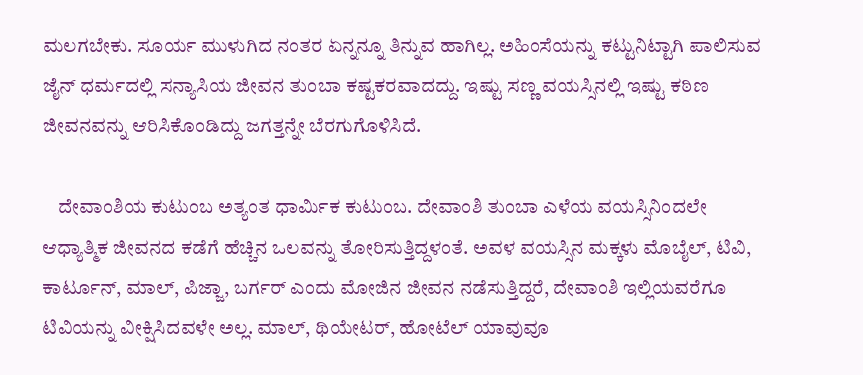ಮಲಗಬೇಕು. ಸೂರ್ಯ ಮುಳುಗಿದ ನಂತರ ಏನ್ನನ್ನೂ ತಿನ್ನುವ ಹಾಗಿಲ್ಲ. ಅಹಿಂಸೆಯನ್ನು ಕಟ್ಟುನಿಟ್ಟಾಗಿ ಪಾಲಿಸುವ ಜೈನ್ ಧರ್ಮದಲ್ಲಿ ಸನ್ಯಾಸಿಯ ಜೀವನ ತುಂಬಾ ಕಷ್ಟಕರವಾದದ್ದು. ಇಷ್ಟು ಸಣ್ಣ ವಯಸ್ಸಿನಲ್ಲಿ ಇಷ್ಟು ಕಠಿಣ ಜೀವನವನ್ನು ಆರಿಸಿಕೊಂಡಿದ್ದು ಜಗತ್ತನ್ನೇ ಬೆರಗುಗೊಳಿಸಿದೆ.

    ದೇವಾಂಶಿಯ ಕುಟುಂಬ ಅತ್ಯಂತ ಧಾರ್ಮಿಕ ಕುಟುಂಬ. ದೇವಾಂಶಿ ತುಂಬಾ ಎಳೆಯ ವಯಸ್ಸಿನಿಂದಲೇ ಆಧ್ಯಾತ್ಮಿಕ ಜೀವನದ ಕಡೆಗೆ ಹೆಚ್ಚಿನ ಒಲವನ್ನು ತೋರಿಸುತ್ತಿದ್ದಳಂತೆ. ಅವಳ ವಯಸ್ಸಿನ ಮಕ್ಕಳು ಮೊಬೈಲ್, ಟಿವಿ, ಕಾರ್ಟೂನ್, ಮಾಲ್, ಪಿಜ್ಜಾ, ಬರ್ಗರ್ ಎಂದು ಮೋಜಿನ ಜೀವನ ನಡೆಸುತ್ತಿದ್ದರೆ, ದೇವಾಂಶಿ ಇಲ್ಲಿಯವರೆಗೂ ಟಿವಿಯನ್ನು ವೀಕ್ಷಿಸಿದವಳೇ ಅಲ್ಲ. ಮಾಲ್, ಥಿಯೇಟರ್, ಹೋಟೆಲ್ ಯಾವುವೂ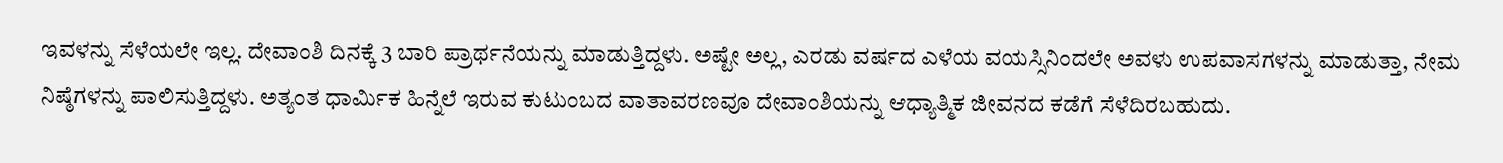ಇವಳನ್ನು ಸೆಳೆಯಲೇ ಇಲ್ಲ. ದೇವಾಂಶಿ ದಿನಕ್ಕೆ 3 ಬಾರಿ ಪ್ರಾರ್ಥನೆಯನ್ನು ಮಾಡುತ್ತಿದ್ದಳು. ಅಷ್ಟೇ ಅಲ್ಲ, ಎರಡು ವರ್ಷದ ಎಳೆಯ ವಯಸ್ಸಿನಿಂದಲೇ ಅವಳು ಉಪವಾಸಗಳನ್ನು ಮಾಡುತ್ತಾ, ನೇಮ ನಿಷ್ಠೆಗಳನ್ನು ಪಾಲಿಸುತ್ತಿದ್ದಳು. ಅತ್ಯಂತ ಧಾರ್ಮಿಕ ಹಿನ್ನೆಲೆ ಇರುವ ಕುಟುಂಬದ ವಾತಾವರಣವೂ ದೇವಾಂಶಿಯನ್ನು ಆಧ್ಯಾತ್ಮಿಕ ಜೀವನದ ಕಡೆಗೆ ಸೆಳೆದಿರಬಹುದು.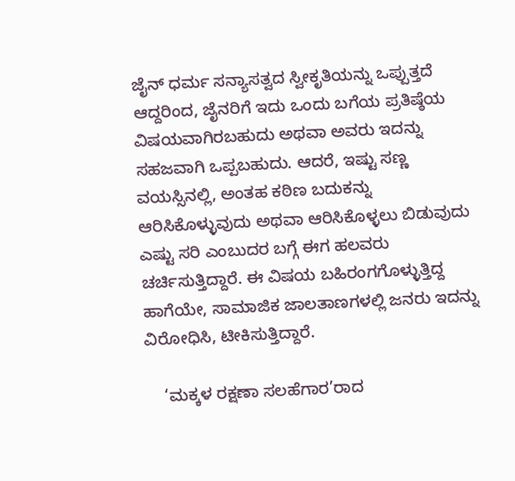ಜೈನ್ ಧರ್ಮ ಸನ್ಯಾಸತ್ವದ ಸ್ವೀಕೃತಿಯನ್ನು ಒಪ್ಪುತ್ತದೆ ಆದ್ದರಿಂದ, ಜೈನರಿಗೆ ಇದು ಒಂದು ಬಗೆಯ ಪ್ರತಿಷ್ಠೆಯ ವಿಷಯವಾಗಿರಬಹುದು ಅಥವಾ ಅವರು ಇದನ್ನು ಸಹಜವಾಗಿ ಒಪ್ಪಬಹುದು. ಆದರೆ, ಇಷ್ಟು ಸಣ್ಣ ವಯಸ್ಸಿನಲ್ಲಿ, ಅಂತಹ ಕಠಿಣ ಬದುಕನ್ನು ಆರಿಸಿಕೊಳ್ಳುವುದು ಅಥವಾ ಆರಿಸಿಕೊಳ್ಳಲು ಬಿಡುವುದು ಎಷ್ಟು ಸರಿ ಎಂಬುದರ ಬಗ್ಗೆ ಈಗ ಹಲವರು ಚರ್ಚಿಸುತ್ತಿದ್ದಾರೆ. ಈ ವಿಷಯ ಬಹಿರಂಗಗೊಳ್ಳುತ್ತಿದ್ದ ಹಾಗೆಯೇ, ಸಾಮಾಜಿಕ ಜಾಲತಾಣಗಳಲ್ಲಿ ಜನರು ಇದನ್ನು ವಿರೋಧಿಸಿ, ಟೀಕಿಸುತ್ತಿದ್ದಾರೆ.

    ‘ಮಕ್ಕಳ ರಕ್ಷಣಾ ಸಲಹೆಗಾರ’ರಾದ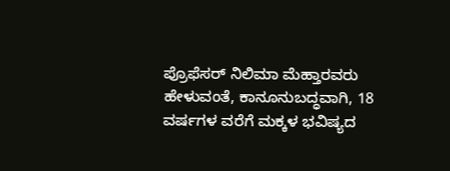ಪ್ರೊಫೆಸರ್ ನಿಲಿಮಾ ಮೆಹ್ತಾರವರು ಹೇಳುವಂತೆ, ಕಾನೂನುಬದ್ಧವಾಗಿ, 18 ವರ್ಷಗಳ ವರೆಗೆ ಮಕ್ಕಳ ಭವಿಷ್ಯದ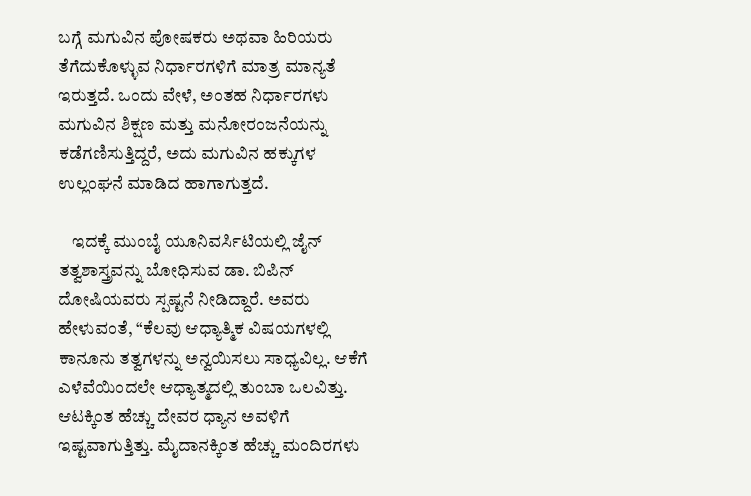ಬಗ್ಗೆ ಮಗುವಿನ ಪೋಷಕರು ಅಥವಾ ಹಿರಿಯರು ತೆಗೆದುಕೊಳ್ಳುವ ನಿರ್ಧಾರಗಳಿಗೆ ಮಾತ್ರ ಮಾನ್ಯತೆ ಇರುತ್ತದೆ. ಒಂದು ವೇಳೆ, ಅಂತಹ ನಿರ್ಧಾರಗಳು ಮಗುವಿನ ಶಿಕ್ಷಣ ಮತ್ತು ಮನೋರಂಜನೆಯನ್ನು ಕಡೆಗಣಿಸುತ್ತಿದ್ದರೆ, ಅದು ಮಗುವಿನ ಹಕ್ಕುಗಳ ಉಲ್ಲಂಘನೆ ಮಾಡಿದ ಹಾಗಾಗುತ್ತದೆ.

    ಇದಕ್ಕೆ ಮುಂಬೈ ಯೂನಿವರ್ಸಿಟಿಯಲ್ಲಿ ಜೈನ್ ತತ್ವಶಾಸ್ತ್ರವನ್ನು ಬೋಧಿಸುವ ಡಾ. ಬಿಪಿನ್ ದೋಷಿಯವರು ಸ್ಪಷ್ಟನೆ ನೀಡಿದ್ದಾರೆ. ಅವರು ಹೇಳುವಂತೆ, “ಕೆಲವು ಆಧ್ಯಾತ್ಮಿಕ ವಿಷಯಗಳಲ್ಲಿ ಕಾನೂನು ತತ್ವಗಳನ್ನು ಅನ್ವಯಿಸಲು ಸಾಧ್ಯವಿಲ್ಲ. ಆಕೆಗೆ ಎಳೆವೆಯಿಂದಲೇ ಆಧ್ಯಾತ್ಮದಲ್ಲಿ ತುಂಬಾ ಒಲವಿತ್ತು. ಆಟಕ್ಕಿಂತ ಹೆಚ್ಚು ದೇವರ ಧ್ಯಾನ ಅವಳಿಗೆ ಇಷ್ಟವಾಗುತ್ತಿತ್ತು. ಮೈದಾನಕ್ಕಿಂತ ಹೆಚ್ಚು ಮಂದಿರಗಳು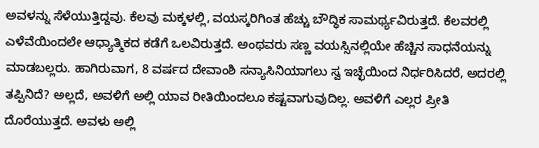ಅವಳನ್ನು ಸೆಳೆಯುತ್ತಿದ್ದವು. ಕೆಲವು ಮಕ್ಕಳಲ್ಲಿ, ವಯಸ್ಕರಿಗಿಂತ ಹೆಚ್ಚು ಬೌದ್ಧಿಕ ಸಾಮರ್ಥ್ಯವಿರುತ್ತದೆ. ಕೆಲವರಲ್ಲಿ ಎಳೆವೆಯಿಂದಲೇ ಆಧ್ಯಾತ್ಮಿಕದ ಕಡೆಗೆ ಒಲವಿರುತ್ತದೆ. ಅಂಥವರು ಸಣ್ಣ ವಯಸ್ಸಿನಲ್ಲಿಯೇ ಹೆಚ್ಚಿನ ಸಾಧನೆಯನ್ನು ಮಾಡಬಲ್ಲರು. ಹಾಗಿರುವಾಗ, 8 ವರ್ಷದ ದೇವಾಂಶಿ ಸನ್ಯಾಸಿನಿಯಾಗಲು ಸ್ವ ಇಚ್ಛೆಯಿಂದ ನಿರ್ಧರಿಸಿದರೆ, ಅದರಲ್ಲಿ ತಪ್ಪಿನಿದೆ? ಅಲ್ಲದೆ, ಅವಳಿಗೆ ಅಲ್ಲಿ ಯಾವ ರೀತಿಯಿಂದಲೂ ಕಷ್ಟವಾಗುವುದಿಲ್ಲ. ಅವಳಿಗೆ ಎಲ್ಲರ ಪ್ರೀತಿ ದೊರೆಯುತ್ತದೆ. ಅವಳು ಅಲ್ಲಿ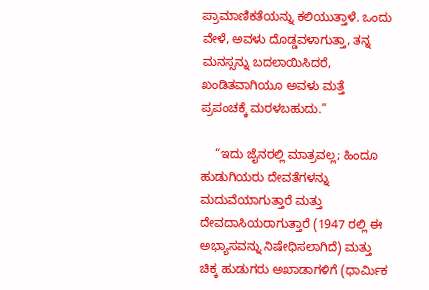ಪ್ರಾಮಾಣಿಕತೆಯನ್ನು ಕಲಿಯುತ್ತಾಳೆ. ಒಂದು ವೇಳೆ, ಅವಳು ದೊಡ್ಡವಳಾಗುತ್ತಾ, ತನ್ನ ಮನಸ್ಸನ್ನು ಬದಲಾಯಿಸಿದರೆ, ಖಂಡಿತವಾಗಿಯೂ ಅವಳು ಮತ್ತೆ ಪ್ರಪಂಚಕ್ಕೆ ಮರಳಬಹುದು.”

    “ಇದು ಜೈನರಲ್ಲಿ ಮಾತ್ರವಲ್ಲ; ಹಿಂದೂ ಹುಡುಗಿಯರು ದೇವತೆಗಳನ್ನು ಮದುವೆಯಾಗುತ್ತಾರೆ ಮತ್ತು ದೇವದಾಸಿಯರಾಗುತ್ತಾರೆ (1947 ರಲ್ಲಿ ಈ ಅಭ್ಯಾಸವನ್ನು ನಿಷೇಧಿಸಲಾಗಿದೆ) ಮತ್ತು ಚಿಕ್ಕ ಹುಡುಗರು ಅಖಾಡಾಗಳಿಗೆ (ಧಾರ್ಮಿಕ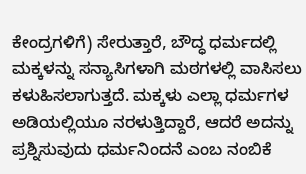ಕೇಂದ್ರಗಳಿಗೆ) ಸೇರುತ್ತಾರೆ, ಬೌದ್ಧ ಧರ್ಮದಲ್ಲಿ ಮಕ್ಕಳನ್ನು ಸನ್ಯಾಸಿಗಳಾಗಿ ಮಠಗಳಲ್ಲಿ ವಾಸಿಸಲು ಕಳುಹಿಸಲಾಗುತ್ತದೆ. ಮಕ್ಕಳು ಎಲ್ಲಾ ಧರ್ಮಗಳ ಅಡಿಯಲ್ಲಿಯೂ ನರಳುತ್ತಿದ್ದಾರೆ, ಆದರೆ ಅದನ್ನು ಪ್ರಶ್ನಿಸುವುದು ಧರ್ಮನಿಂದನೆ ಎಂಬ ನಂಬಿಕೆ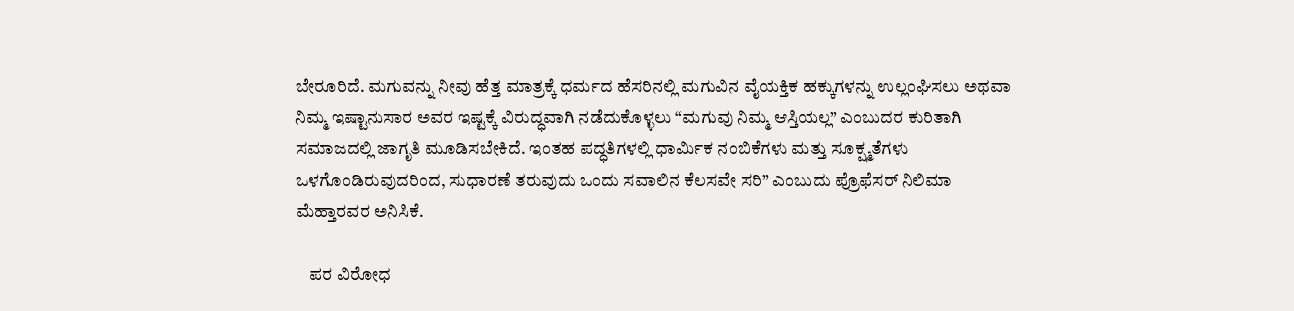ಬೇರೂರಿದೆ. ಮಗುವನ್ನು ನೀವು ಹೆತ್ತ ಮಾತ್ರಕ್ಕೆ ಧರ್ಮದ ಹೆಸರಿನಲ್ಲಿ ಮಗುವಿನ ವೈಯಕ್ತಿಕ ಹಕ್ಕುಗಳನ್ನು ಉಲ್ಲಂಘಿಸಲು ಅಥವಾ ನಿಮ್ಮ ಇಷ್ಟಾನುಸಾರ ಅವರ ಇಷ್ಟಕ್ಕೆ ವಿರುದ್ಧವಾಗಿ ನಡೆದುಕೊಳ್ಳಲು “ಮಗುವು ನಿಮ್ಮ ಆಸ್ತಿಯಲ್ಲ” ಎಂಬುದರ ಕುರಿತಾಗಿ ಸಮಾಜದಲ್ಲಿ ಜಾಗೃತಿ ಮೂಡಿಸಬೇಕಿದೆ. ಇಂತಹ ಪದ್ಧತಿಗಳಲ್ಲಿ ಧಾರ್ಮಿಕ ನಂಬಿಕೆಗಳು ಮತ್ತು ಸೂಕ್ಷ್ಮತೆಗಳು ಒಳಗೊಂಡಿರುವುದರಿಂದ, ಸುಧಾರಣೆ ತರುವುದು ಒಂದು ಸವಾಲಿನ ಕೆಲಸವೇ ಸರಿ” ಎಂಬುದು ಪ್ರೊಫೆಸರ್ ನಿಲಿಮಾ ಮೆಹ್ತಾರವರ ಅನಿಸಿಕೆ.

    ಪರ ವಿರೋಧ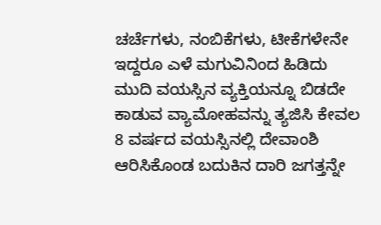ಚರ್ಚೆಗಳು, ನಂಬಿಕೆಗಳು, ಟೀಕೆಗಳೇನೇ ಇದ್ದರೂ ಎಳೆ ಮಗುವಿನಿಂದ ಹಿಡಿದು ಮುದಿ ವಯಸ್ಸಿನ ವ್ಯಕ್ತಿಯನ್ನೂ ಬಿಡದೇ ಕಾಡುವ ವ್ಯಾಮೋಹವನ್ನು ತ್ಯಜಿಸಿ ಕೇವಲ 8 ವರ್ಷದ ವಯಸ್ಸಿನಲ್ಲಿ ದೇವಾಂಶಿ ಆರಿಸಿಕೊಂಡ ಬದುಕಿನ ದಾರಿ ಜಗತ್ತನ್ನೇ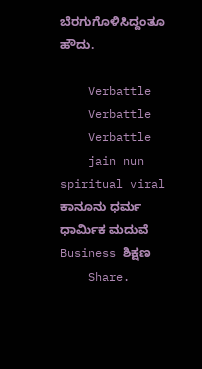ಬೆರಗುಗೊಳಿಸಿದ್ದಂತೂ ಹೌದು.

    Verbattle
    Verbattle
    Verbattle
    jain nun spiritual viral ಕಾನೂನು ಧರ್ಮ ಧಾರ್ಮಿಕ ಮದುವೆ Business ಶಿಕ್ಷಣ
    Share.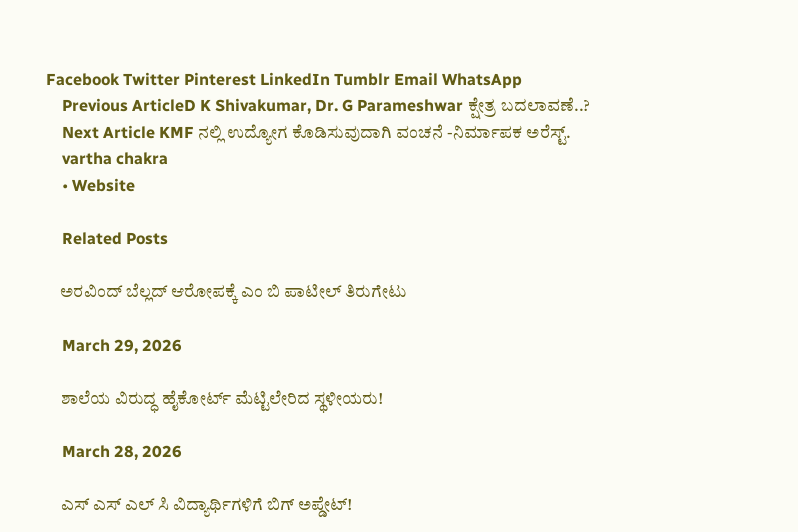Facebook Twitter Pinterest LinkedIn Tumblr Email WhatsApp
    Previous ArticleD K Shivakumar, Dr. G Parameshwar ಕ್ಷೇತ್ರ ಬದಲಾವಣೆ..?
    Next Article KMF ನಲ್ಲಿ ಉದ್ಯೋಗ ಕೊಡಿಸುವುದಾಗಿ ವಂಚನೆ -ನಿರ್ಮಾಪಕ ಅರೆಸ್ಟ್.
    vartha chakra
    • Website

    Related Posts

    ಅರವಿಂದ್ ಬೆಲ್ಲದ್ ಆರೋಪಕ್ಕೆ ಎಂ ಬಿ ಪಾಟೀಲ್ ತಿರುಗೇಟು

    March 29, 2026

    ಶಾಲೆಯ ವಿರುದ್ಧ ಹೈಕೋರ್ಟ್ ಮೆಟ್ಟಿಲೇರಿದ ಸ್ಥಳೀಯರು!

    March 28, 2026

    ಎಸ್ ಎಸ್ ಎಲ್ ಸಿ ವಿದ್ಯಾರ್ಥಿಗಳಿಗೆ ಬಿಗ್ ಅಪ್ಡೇಟ್!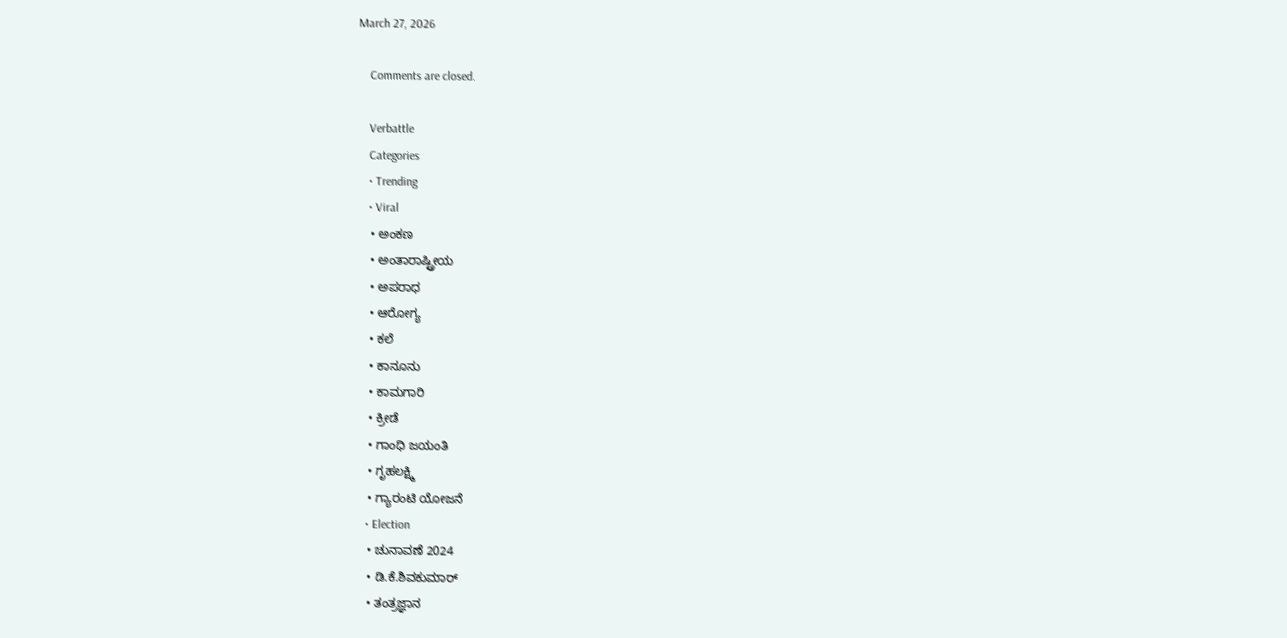March 27, 2026

    Comments are closed.

    Verbattle
    Categories
    • Trending
    • Viral
    • ಅಂಕಣ
    • ಅಂತಾರಾಷ್ಟ್ರೀಯ
    • ಅಪರಾಧ
    • ಆರೋಗ್ಯ
    • ಕಲೆ
    • ಕಾನೂನು
    • ಕಾಮಗಾರಿ
    • ಕ್ರೀಡೆ
    • ಗಾಂಧಿ ಜಯಂತಿ
    • ಗೃಹಲಕ್ಷ್ಮಿ
    • ಗ್ಯಾರಂಟಿ ಯೋಜನೆ
    • Election
    • ಚುನಾವಣೆ 2024
    • ಡಿ.ಕೆ.ಶಿವಕುಮಾರ್
    • ತಂತ್ರಜ್ಞಾನ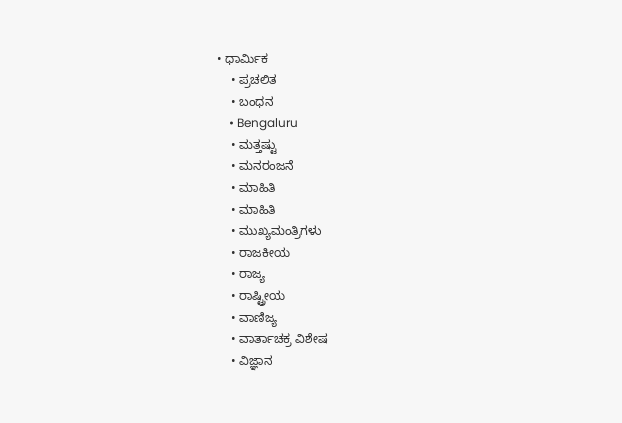• ಧಾರ್ಮಿಕ
    • ಪ್ರಚಲಿತ
    • ಬಂಧನ
    • Bengaluru
    • ಮತ್ತಷ್ಟು
    • ಮನರಂಜನೆ
    • ಮಾಹಿತಿ
    • ಮಾಹಿತಿ
    • ಮುಖ್ಯಮಂತ್ರಿಗಳು
    • ರಾಜಕೀಯ
    • ರಾಜ್ಯ
    • ರಾಷ್ಟ್ರೀಯ
    • ವಾಣಿಜ್ಯ
    • ವಾರ್ತಾಚಕ್ರ ವಿಶೇಷ
    • ವಿಜ್ಞಾನ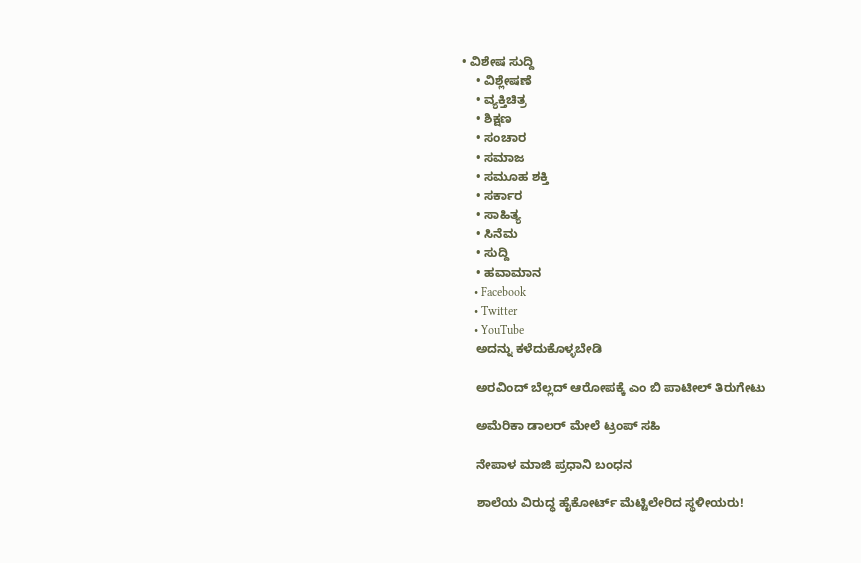• ವಿಶೇಷ ಸುದ್ದಿ
    • ವಿಶ್ಲೇಷಣೆ
    • ವ್ಯಕ್ತಿಚಿತ್ರ
    • ಶಿಕ್ಷಣ
    • ಸಂಚಾರ
    • ಸಮಾಜ
    • ಸಮೂಹ ಶಕ್ತಿ
    • ಸರ್ಕಾರ
    • ಸಾಹಿತ್ಯ
    • ಸಿನೆಮ
    • ಸುದ್ದಿ
    • ಹವಾಮಾನ
    • Facebook
    • Twitter
    • YouTube
    ಅದನ್ನು ಕಳೆದುಕೊಳ್ಳಬೇಡಿ

    ಅರವಿಂದ್ ಬೆಲ್ಲದ್ ಆರೋಪಕ್ಕೆ ಎಂ ಬಿ ಪಾಟೀಲ್ ತಿರುಗೇಟು

    ಅಮೆರಿಕಾ ಡಾಲರ್ ಮೇಲೆ ಟ್ರಂಪ್ ಸಹಿ

    ನೇಪಾಳ ಮಾಜಿ ಪ್ರಧಾನಿ ಬಂಧನ

    ಶಾಲೆಯ ವಿರುದ್ಧ ಹೈಕೋರ್ಟ್ ಮೆಟ್ಟಿಲೇರಿದ ಸ್ಥಳೀಯರು!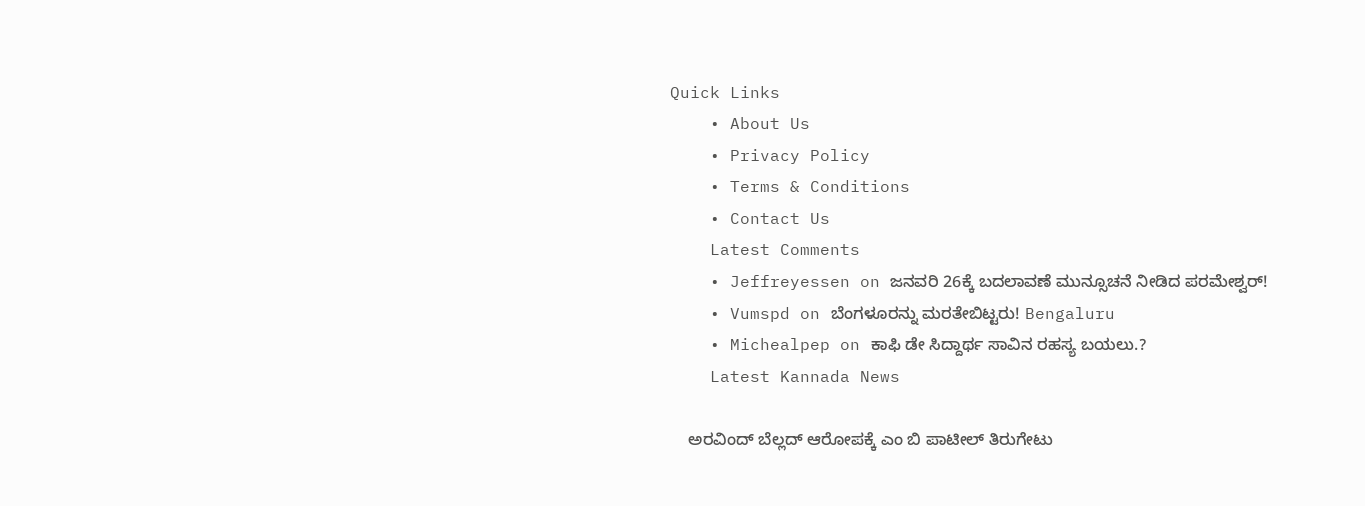Quick Links
    • About Us
    • Privacy Policy
    • Terms & Conditions
    • Contact Us
    Latest Comments
    • Jeffreyessen on ಜನವರಿ 26ಕ್ಕೆ ಬದಲಾವಣೆ ಮುನ್ಸೂಚನೆ ನೀಡಿದ ಪರಮೇಶ್ವರ್!
    • Vumspd on ಬೆಂಗಳೂರನ್ನು ಮರತೇಬಿಟ್ಟರು! Bengaluru
    • Michealpep on ಕಾಫಿ ಡೇ ಸಿದ್ದಾರ್ಥ ಸಾವಿನ ರಹಸ್ಯ ಬಯಲು.?
    Latest Kannada News

    ಅರವಿಂದ್ ಬೆಲ್ಲದ್ ಆರೋಪಕ್ಕೆ ಎಂ ಬಿ ಪಾಟೀಲ್ ತಿರುಗೇಟು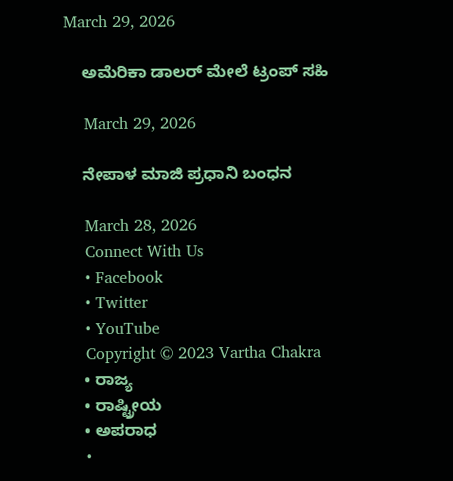March 29, 2026

    ಅಮೆರಿಕಾ ಡಾಲರ್ ಮೇಲೆ ಟ್ರಂಪ್ ಸಹಿ

    March 29, 2026

    ನೇಪಾಳ ಮಾಜಿ ಪ್ರಧಾನಿ ಬಂಧನ

    March 28, 2026
    Connect With Us
    • Facebook
    • Twitter
    • YouTube
    Copyright © 2023 Vartha Chakra
    • ರಾಜ್ಯ
    • ರಾಷ್ಟ್ರೀಯ
    • ಅಪರಾಧ
    •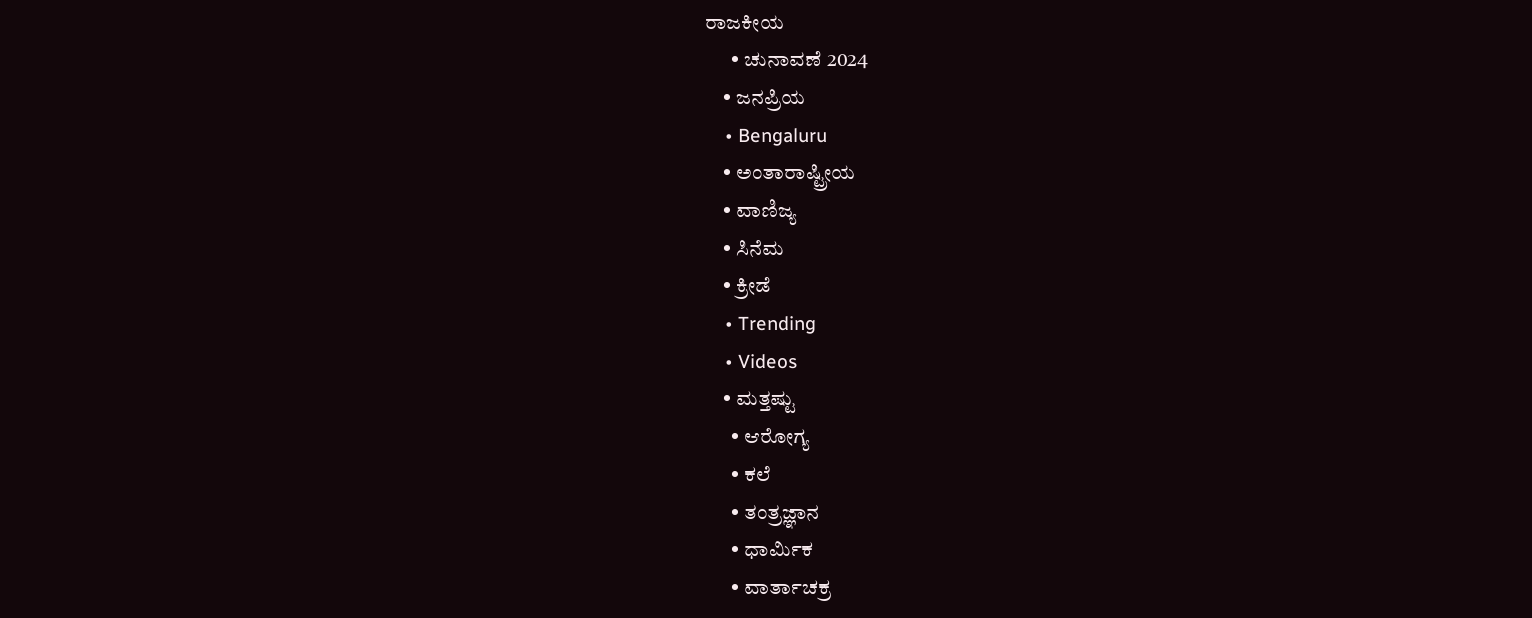ರಾಜಕೀಯ
      • ಚುನಾವಣೆ 2024
    • ಜನಪ್ರಿಯ
    • Bengaluru
    • ಅಂತಾರಾಷ್ಟ್ರೀಯ
    • ವಾಣಿಜ್ಯ
    • ಸಿನೆಮ
    • ಕ್ರೀಡೆ
    • Trending
    • Videos
    • ಮತ್ತಷ್ಟು
      • ಆರೋಗ್ಯ
      • ಕಲೆ
      • ತಂತ್ರಜ್ಞಾನ
      • ಧಾರ್ಮಿಕ
      • ವಾರ್ತಾಚಕ್ರ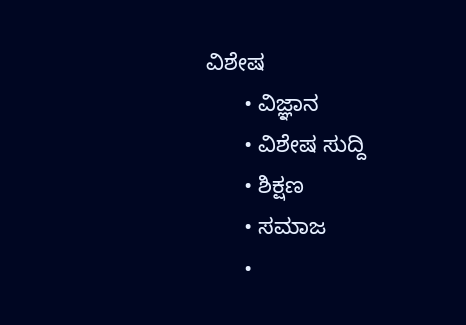ವಿಶೇಷ
      • ವಿಜ್ಞಾನ
      • ವಿಶೇಷ ಸುದ್ದಿ
      • ಶಿಕ್ಷಣ
      • ಸಮಾಜ
      •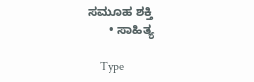ಸಮೂಹ ಶಕ್ತಿ
      • ಸಾಹಿತ್ಯ

    Type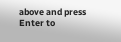above and press Enter to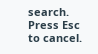search. Press Esc to cancel.